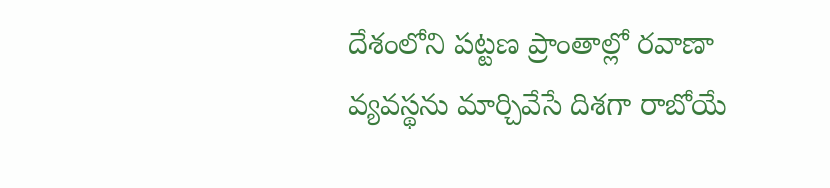దేశంలోని పట్టణ ప్రాంతాల్లో రవాణా వ్యవస్థను మార్చివేసే దిశగా రాబోయే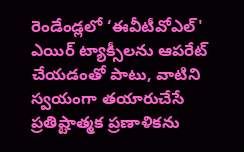రెండేండ్లలో ‘ఈవీటీవోఎల్' ఎయిర్ ట్యాక్సీలను ఆపరేట్ చేయడంతో పాటు, వాటిని స్వయంగా తయారుచేసే ప్రతిష్టాత్మక ప్రణాళికను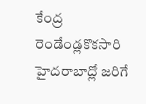కేంద్ర
రెండేండ్లకొకసారి హైదరాబాద్లో జరిగే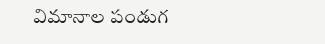విమానాల పండుగ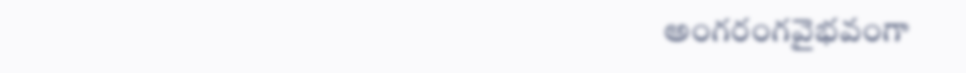అంగరంగవైభవంగా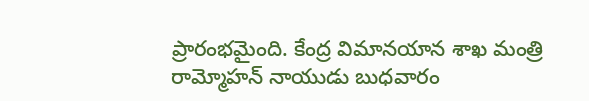ప్రారంభమైంది. కేంద్ర విమానయాన శాఖ మంత్రి రామ్మోహన్ నాయుడు బుధవారం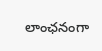లాంఛనంగా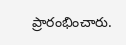ప్రారంభించారు.